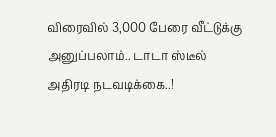விரைவில் 3,000 பேரை வீட்டுக்கு அனுப்பலாம்.. டாடா ஸ்டீல் அதிரடி நடவடிக்கை..!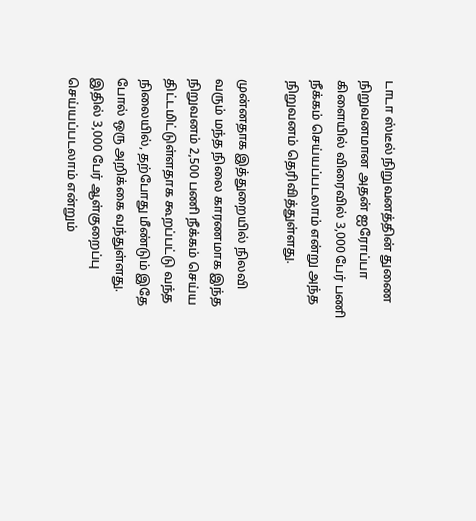டாடா ஸ்டீல் நிறுவனத்தின் துணை நிறுவனமான அதன் ஐரோப்பா கிளையில் விரைவில் 3,000 பேர் பணி நீக்கம் செய்யப்படலாம் என்று அந்த நிறுவனம் தெரிவித்துள்ளது.

முன்னதாக இத்துறையில் நிலவி வரும் மந்த நிலை காரணமாக இந்த நிறுவனம் 2,500 பணி நீக்கம் செய்ய திட்டமிட்டுள்ளதாக கூறப்பட்டு வந்த நிலையில், தற்போது மீண்டும் இதே போல் ஒரு அறிக்கை வந்துள்ளது. இதில் 3,000 பேர் ஆள்குறைப்பு செய்யப்படலாம் என்றும்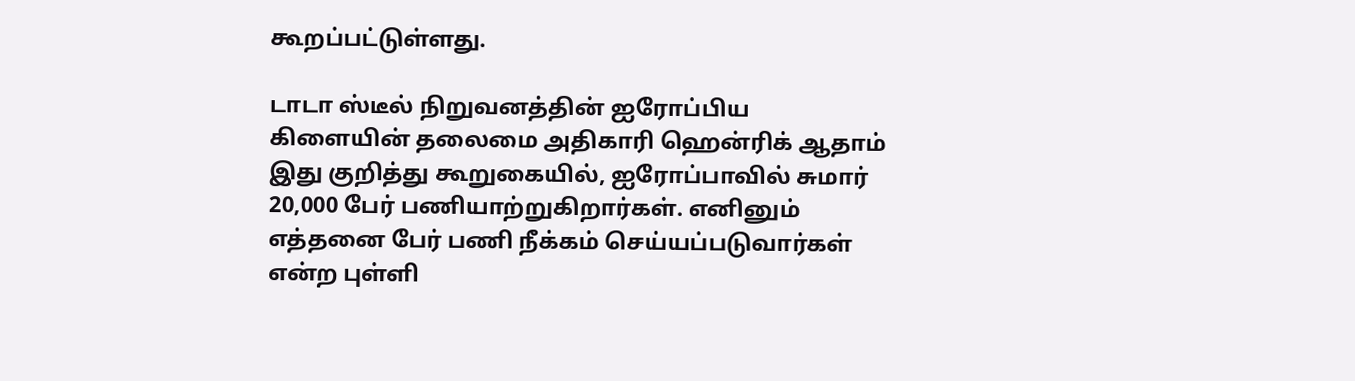கூறப்பட்டுள்ளது.

டாடா ஸ்டீல் நிறுவனத்தின் ஐரோப்பிய கிளையின் தலைமை அதிகாரி ஹென்ரிக் ஆதாம் இது குறித்து கூறுகையில், ஐரோப்பாவில் சுமார் 20,000 பேர் பணியாற்றுகிறார்கள். எனினும் எத்தனை பேர் பணி நீக்கம் செய்யப்படுவார்கள் என்ற புள்ளி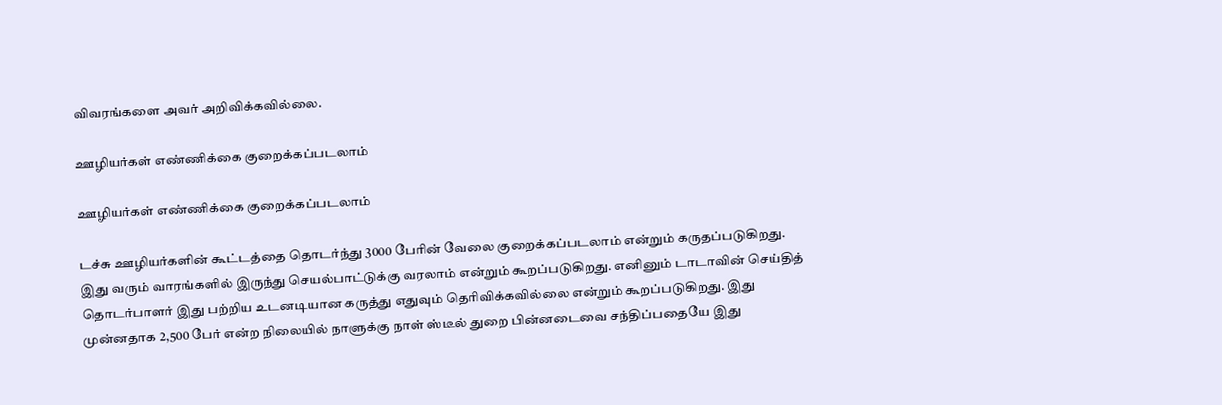விவரங்களை அவர் அறிவிக்கவில்லை.

ஊழியர்கள் எண்ணிக்கை குறைக்கப்படலாம்

ஊழியர்கள் எண்ணிக்கை குறைக்கப்படலாம்

டச்சு ஊழியர்களின் கூட்டத்தை தொடர்ந்து 3000 பேரின் வேலை குறைக்கப்படலாம் என்றும் கருதப்படுகிறது. இது வரும் வாரங்களில் இருந்து செயல்பாட்டுக்கு வரலாம் என்றும் கூறப்படுகிறது. எனினும் டாடாவின் செய்தித் தொடர்பாளர் இது பற்றிய உடனடியான கருத்து எதுவும் தெரிவிக்கவில்லை என்றும் கூறப்படுகிறது. இது முன்னதாக 2,500 பேர் என்ற நிலையில் நாளுக்கு நாள் ஸ்டீல் துறை பின்னடைவை சந்திப்பதையே இது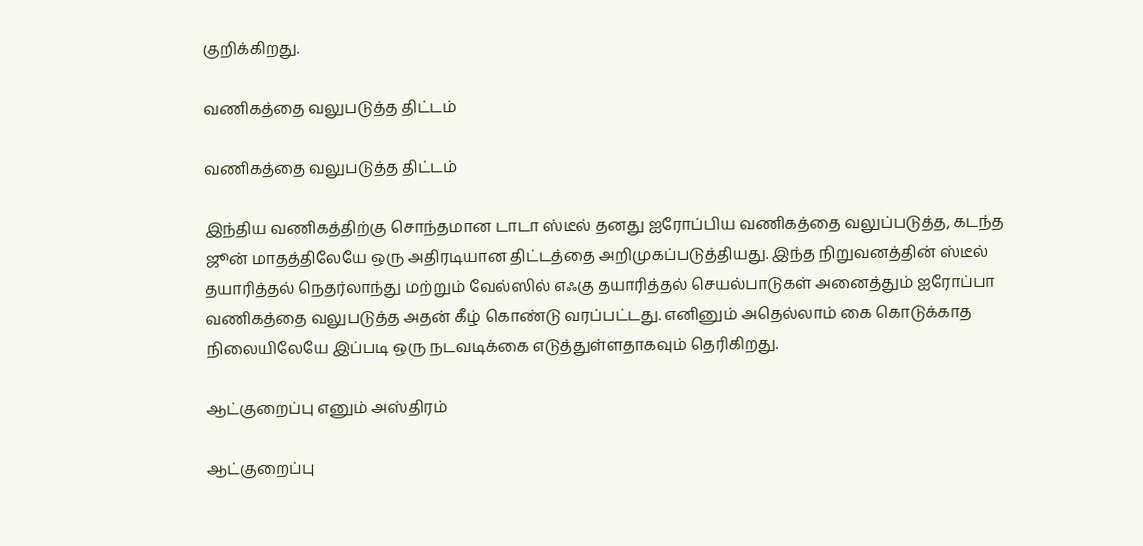குறிக்கிறது.

வணிகத்தை வலுபடுத்த திட்டம்

வணிகத்தை வலுபடுத்த திட்டம்

இந்திய வணிகத்திற்கு சொந்தமான டாடா ஸ்டீல் தனது ஐரோப்பிய வணிகத்தை வலுப்படுத்த, கடந்த ஜூன் மாதத்திலேயே ஒரு அதிரடியான திட்டத்தை அறிமுகப்படுத்தியது. இந்த நிறுவனத்தின் ஸ்டீல் தயாரித்தல் நெதர்லாந்து மற்றும் வேல்ஸில் எஃகு தயாரித்தல் செயல்பாடுகள் அனைத்தும் ஐரோப்பா வணிகத்தை வலுபடுத்த அதன் கீழ் கொண்டு வரப்பட்டது. எனினும் அதெல்லாம் கை கொடுக்காத நிலையிலேயே இப்படி ஒரு நடவடிக்கை எடுத்துள்ளதாகவும் தெரிகிறது.

ஆட்குறைப்பு எனும் அஸ்திரம்

ஆட்குறைப்பு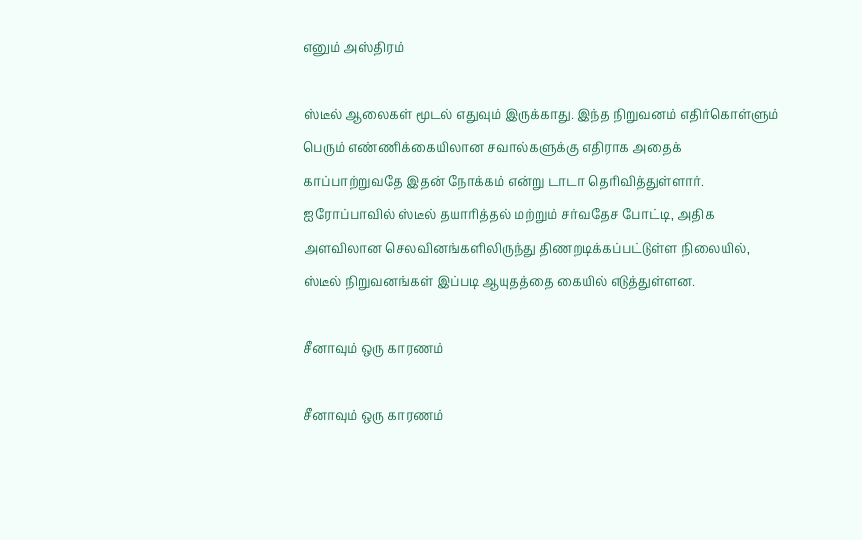எனும் அஸ்திரம்

ஸ்டீல் ஆலைகள் மூடல் எதுவும் இருக்காது. இந்த நிறுவனம் எதிர்கொள்ளும் பெரும் எண்ணிக்கையிலான சவால்களுக்கு எதிராக அதைக் காப்பாற்றுவதே இதன் நோக்கம் என்று டாடா தெரிவித்துள்ளார். ஐரோப்பாவில் ஸ்டீல் தயாரித்தல் மற்றும் சர்வதேச போட்டி, அதிக அளவிலான செலவினங்களிலிருந்து திணறடிக்கப்பட்டுள்ள நிலையில், ஸ்டீல் நிறுவனங்கள் இப்படி ஆயுதத்தை கையில் எடுத்துள்ளன.

சீனாவும் ஒரு காரணம்

சீனாவும் ஒரு காரணம்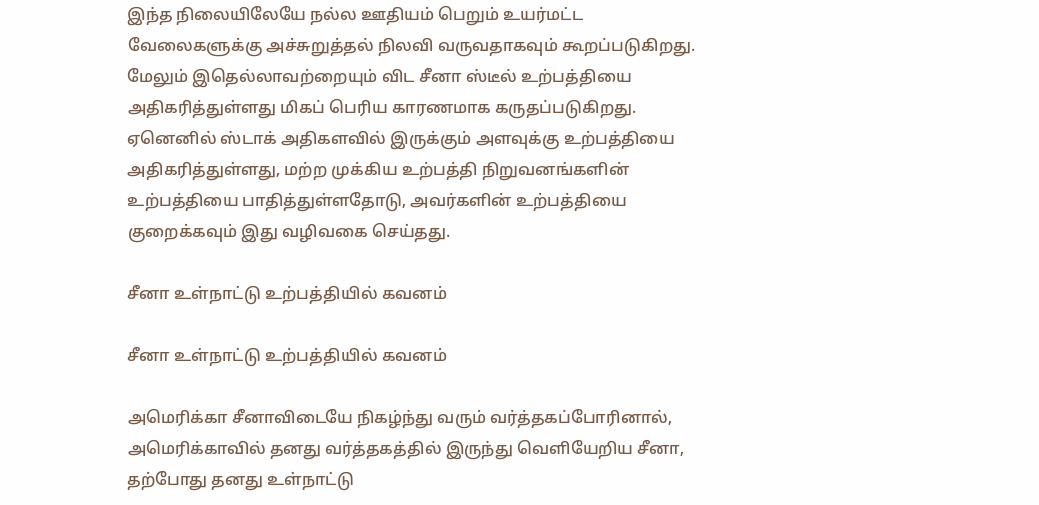இந்த நிலையிலேயே நல்ல ஊதியம் பெறும் உயர்மட்ட வேலைகளுக்கு அச்சுறுத்தல் நிலவி வருவதாகவும் கூறப்படுகிறது. மேலும் இதெல்லாவற்றையும் விட சீனா ஸ்டீல் உற்பத்தியை அதிகரித்துள்ளது மிகப் பெரிய காரணமாக கருதப்படுகிறது. ஏனெனில் ஸ்டாக் அதிகளவில் இருக்கும் அளவுக்கு உற்பத்தியை அதிகரித்துள்ளது, மற்ற முக்கிய உற்பத்தி நிறுவனங்களின் உற்பத்தியை பாதித்துள்ளதோடு, அவர்களின் உற்பத்தியை குறைக்கவும் இது வழிவகை செய்தது.

சீனா உள்நாட்டு உற்பத்தியில் கவனம்

சீனா உள்நாட்டு உற்பத்தியில் கவனம்

அமெரிக்கா சீனாவிடையே நிகழ்ந்து வரும் வர்த்தகப்போரினால், அமெரிக்காவில் தனது வர்த்தகத்தில் இருந்து வெளியேறிய சீனா, தற்போது தனது உள்நாட்டு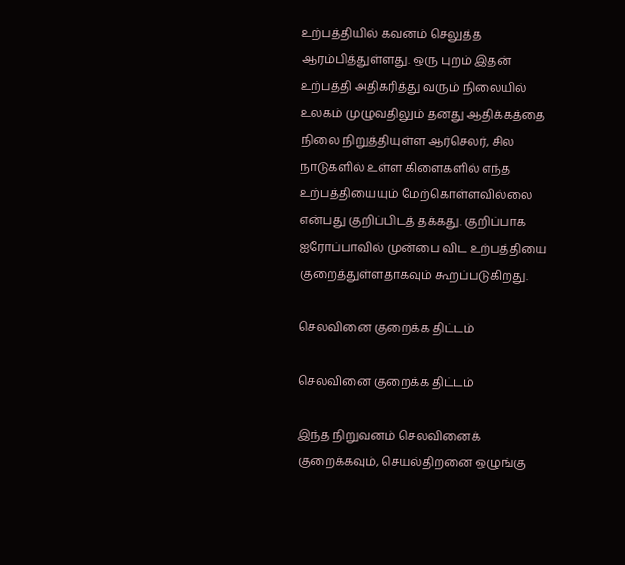உற்பத்தியில் கவனம் செலுத்த ஆரம்பித்துள்ளது. ஒரு புறம் இதன் உற்பத்தி அதிகரித்து வரும் நிலையில் உலகம் முழுவதிலும் தனது ஆதிக்கத்தை நிலை நிறுத்தியுள்ள ஆர்செலர், சில நாடுகளில் உள்ள கிளைகளில் எந்த உற்பத்தியையும் மேற்கொள்ளவில்லை என்பது குறிப்பிடத் தக்கது. குறிப்பாக ஐரோப்பாவில் முன்பை விட உற்பத்தியை குறைத்துள்ளதாகவும் கூறப்படுகிறது.

செலவினை குறைக்க திட்டம்

செலவினை குறைக்க திட்டம்

இந்த நிறுவனம் செலவினைக் குறைக்கவும், செயல்திறனை ஒழுங்கு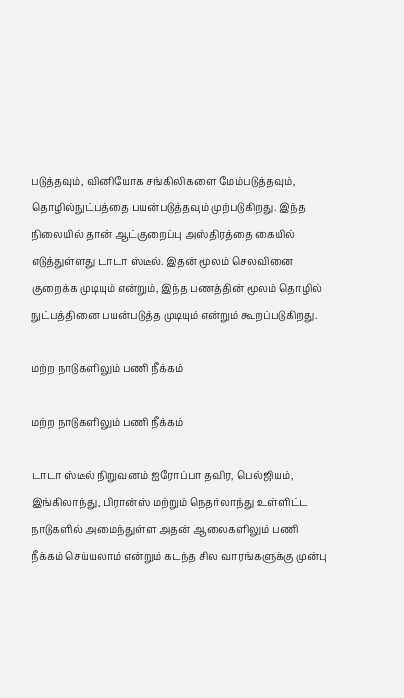படுத்தவும், வினியோக சங்கிலிகளை மேம்படுத்தவும், தொழில்நுட்பத்தை பயன்படுத்தவும் முற்படுகிறது. இந்த நிலையில் தான் ஆட்குறைப்பு அஸ்திரத்தை கையில் எடுத்துள்ளது டாடா ஸ்டீல். இதன் மூலம் செலவினை குறைக்க முடியும் என்றும், இந்த பணத்தின் மூலம் தொழில் நுட்பத்தினை பயன்படுத்த முடியும் என்றும் கூறப்படுகிறது.

மற்ற நாடுகளிலும் பணி நீக்கம்

மற்ற நாடுகளிலும் பணி நீக்கம்

டாடா ஸ்டீல் நிறுவனம் ஐரோப்பா தவிர, பெல்ஜியம், இங்கிலாந்து, பிரான்ஸ் மற்றும் நெதர்லாந்து உள்ளிட்ட நாடுகளில் அமைந்துள்ள அதன் ஆலைகளிலும் பணி நீக்கம் செய்யலாம் என்றும் கடந்த சில வாரங்களுக்கு முன்பு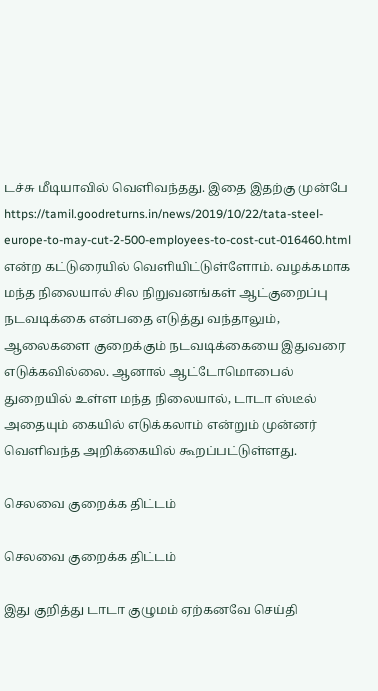டச்சு மீடியாவில் வெளிவந்தது. இதை இதற்கு முன்பே https://tamil.goodreturns.in/news/2019/10/22/tata-steel-europe-to-may-cut-2-500-employees-to-cost-cut-016460.html என்ற கட்டுரையில் வெளியிட்டுள்ளோம். வழக்கமாக மந்த நிலையால் சில நிறுவனங்கள் ஆட்குறைப்பு நடவடிக்கை என்பதை எடுத்து வந்தாலும், ஆலைகளை குறைக்கும் நடவடிக்கையை இதுவரை எடுக்கவில்லை. ஆனால் ஆட்டோமொபைல் துறையில் உள்ள மந்த நிலையால், டாடா ஸ்டீல் அதையும் கையில் எடுக்கலாம் என்றும் முன்னர் வெளிவந்த அறிக்கையில் கூறப்பட்டுள்ளது.

செலவை குறைக்க திட்டம்

செலவை குறைக்க திட்டம்

இது குறித்து டாடா குழுமம் ஏற்கனவே செய்தி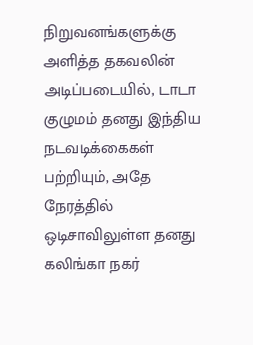நிறுவனங்களுக்கு அளித்த தகவலின் அடிப்படையில், டாடா குழுமம் தனது இந்திய நடவடிக்கைகள் பற்றியும், அதே நேரத்தில் ஒடிசாவிலுள்ள தனது கலிங்கா நகர்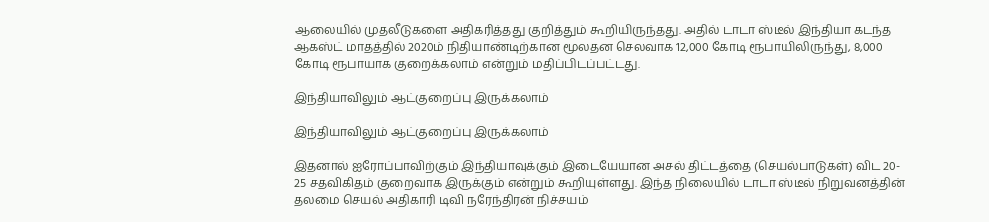ஆலையில் முதலீடுகளை அதிகரித்தது குறித்தும் கூறியிருந்தது. அதில் டாடா ஸ்டீல் இந்தியா கடந்த ஆகஸ்ட் மாதத்தில் 2020ம் நிதியாண்டிற்கான மூலதன செலவாக 12,000 கோடி ரூபாயிலிருந்து, 8,000 கோடி ரூபாயாக குறைக்கலாம் என்றும் மதிப்பிடப்பட்டது.

இந்தியாவிலும் ஆட்குறைப்பு இருக்கலாம்

இந்தியாவிலும் ஆட்குறைப்பு இருக்கலாம்

இதனால் ஐரோப்பாவிற்கும் இந்தியாவுக்கும் இடையேயான அசல் திட்டத்தை (செயல்பாடுகள்) விட 20- 25 சதவிகிதம் குறைவாக இருக்கும் என்றும் கூறியுள்ளது. இந்த நிலையில் டாடா ஸ்டீல் நிறுவனத்தின் தலமை செயல் அதிகாரி டிவி நரேந்திரன் நிச்சயம்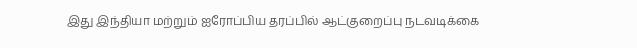இது இந்தியா மற்றும் ஐரோப்பிய தரப்பில் ஆட்குறைப்பு நடவடிக்கை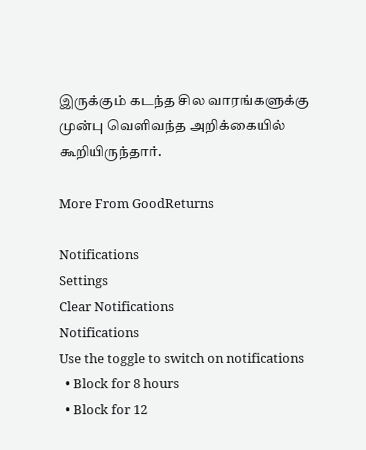இருக்கும் கடந்த சில வாரங்களுக்கு முன்பு வெளிவந்த அறிக்கையில் கூறியிருந்தார்.

More From GoodReturns

Notifications
Settings
Clear Notifications
Notifications
Use the toggle to switch on notifications
  • Block for 8 hours
  • Block for 12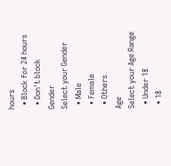hours
  • Block for 24 hours
  • Don't block
Gender
Select your Gender
  • Male
  • Female
  • Others
Age
Select your Age Range
  • Under 18
  • 18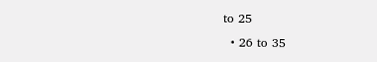to 25
  • 26 to 35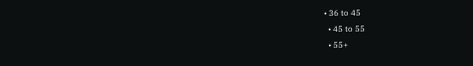• 36 to 45
  • 45 to 55
  • 55+